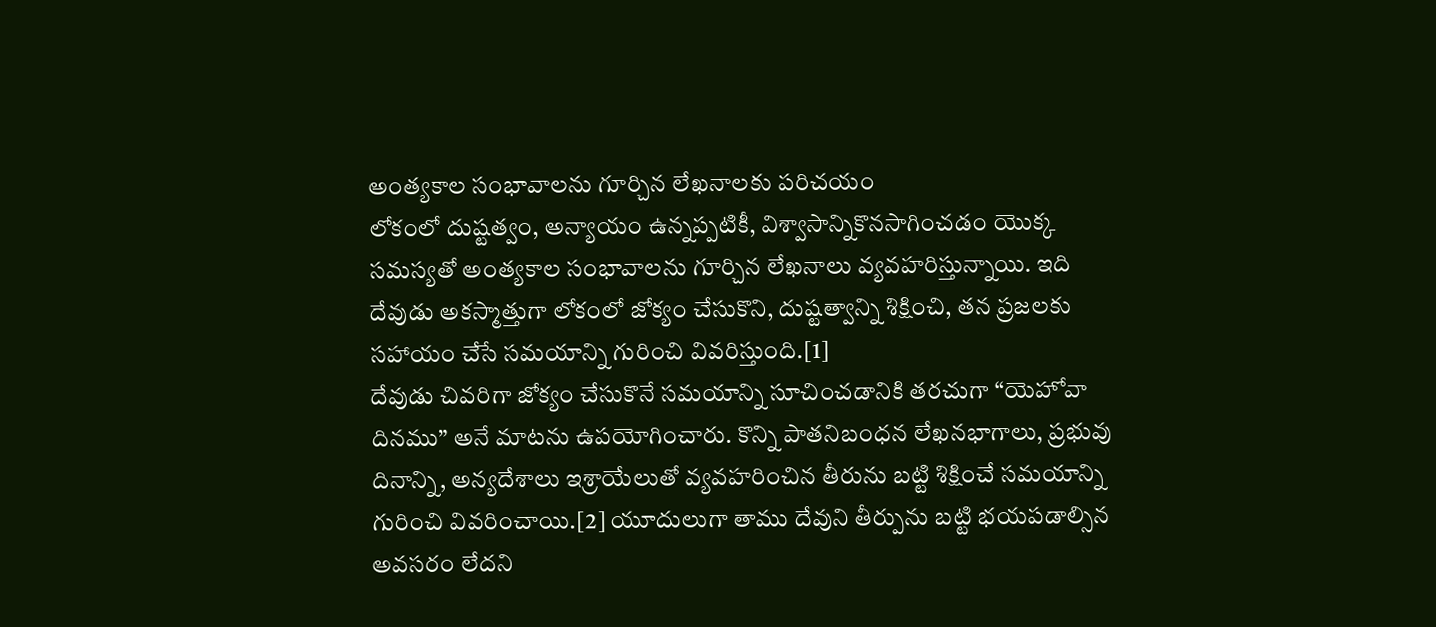అంత్యకాల సంభావాలను గూర్చిన లేఖనాలకు పరిచయం
లోకంలో దుష్టత్వం, అన్యాయం ఉన్నప్పటికీ, విశ్వాసాన్నికొనసాగించడం యొక్క సమస్యతో అంత్యకాల సంభావాలను గూర్చిన లేఖనాలు వ్యవహరిస్తున్నాయి. ఇది దేవుడు అకస్మాత్తుగా లోకంలో జోక్యం చేసుకొని, దుష్టత్వాన్ని శిక్షించి, తన ప్రజలకు సహాయం చేసే సమయాన్ని గురించి వివరిస్తుంది.[1]
దేవుడు చివరిగా జోక్యం చేసుకొనే సమయాన్ని సూచించడానికి తరచుగా “యెహోవా దినము” అనే మాటను ఉపయోగించారు. కొన్ని పాతనిబంధన లేఖనభాగాలు, ప్రభువు దినాన్ని, అన్యదేశాలు ఇశ్రాయేలుతో వ్యవహరించిన తీరును బట్టి శిక్షించే సమయాన్ని గురించి వివరించాయి.[2] యూదులుగా తాము దేవుని తీర్పును బట్టి భయపడాల్సిన అవసరం లేదని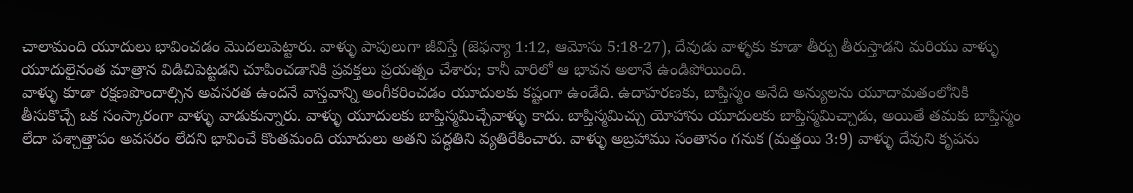చాలామంది యూదులు భావించడం మొదలుపెట్టారు. వాళ్ళు పాపులుగా జీవిస్తే (జెఫన్యా 1:12, ఆమోసు 5:18-27), దేవుడు వాళ్ళకు కూడా తీర్పు తీరుస్తాడని మరియు వాళ్ళు యూదులైనంత మాత్రాన విడిచిపెట్టడని చూపించడానికి ప్రవక్తలు ప్రయత్నం చేశారు; కానీ వారిలో ఆ భావన అలానే ఉండిపోయింది.
వాళ్ళు కూడా రక్షణపొందాల్సిన అవసరత ఉందనే వాస్తవాన్ని అంగీకరించడం యూదులకు కష్టంగా ఉండేది. ఉదాహరణకు, బాప్తిస్మం అనేది అన్యులను యూదామతంలోనికి తీసుకొచ్చే ఒక సంస్కారంగా వాళ్ళు వాడుకున్నారు. వాళ్ళు యూదులకు బాప్తిస్మమిచ్చేవాళ్ళు కాదు. బాప్తిస్మమిచ్చు యోహాను యూదులకు బాప్తిస్మమిచ్చాడు, అయితే తమకు బాప్తిస్మం లేదా పశ్చాత్తాపం అవసరం లేదని భావించే కొంతమంది యూదులు అతని పద్ధతిని వ్యతిరేకించారు. వాళ్ళు అబ్రహాము సంతానం గనుక (మత్తయి 3:9) వాళ్ళు దేవుని కృపను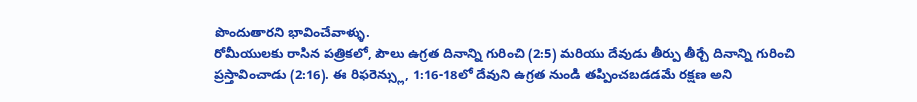పొందుతారని భావించేవాళ్ళు.
రోమీయులకు రాసిన పత్రికలో, పౌలు ఉగ్రత దినాన్ని గురించి (2:5) మరియు దేవుడు తీర్పు తీర్చే దినాన్ని గురించి ప్రస్తావించాడు (2:16). ఈ రిఫరెన్స్లు, 1:16-18లో దేవుని ఉగ్రత నుండి తప్పించబడడమే రక్షణ అని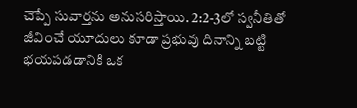చెప్పే సువార్తను అనుసరిస్తాయి. 2:2-3లో స్వనీతితో జీవించే యూదులు కూడా ప్రభువు దినాన్ని బట్టి భయపడడానికి ఒక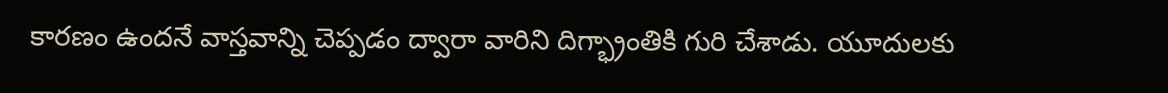కారణం ఉందనే వాస్తవాన్ని చెప్పడం ద్వారా వారిని దిగ్భ్రాంతికి గురి చేశాడు. యూదులకు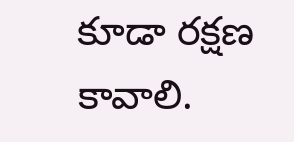కూడా రక్షణ కావాలి.